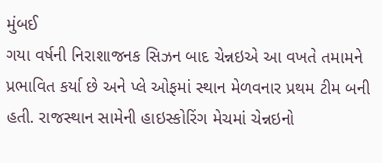મુંબઈ
ગયા વર્ષની નિરાશાજનક સિઝન બાદ ચેન્નઇએ આ વખતે તમામને પ્રભાવિત કર્યા છે અને પ્લે ઓફમાં સ્થાન મેળવનાર પ્રથમ ટીમ બની હતી. રાજસ્થાન સામેની હાઇસ્કોરિંગ મેચમાં ચેન્નઇનો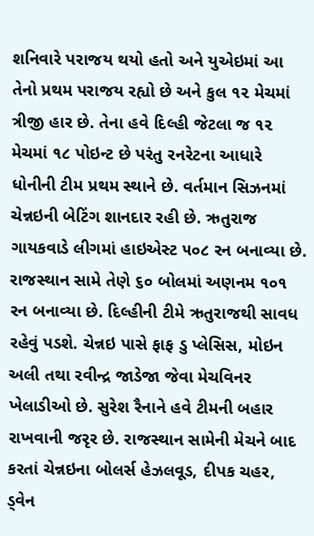શનિવારે પરાજય થયો હતો અને યુએઇમાં આ તેનો પ્રથમ પરાજય રહ્યો છે અને કુલ ૧૨ મેચમાં ત્રીજી હાર છે. તેના હવે દિલ્હી જેટલા જ ૧૨ મેચમાં ૧૮ પોઇન્ટ છે પરંતુ રનરેટના આધારે ધોનીની ટીમ પ્રથમ સ્થાને છે. વર્તમાન સિઝનમાં ચેન્નઇની બેટિંગ શાનદાર રહી છે. ઋતુરાજ ગાયકવાડે લીગમાં હાઇએસ્ટ ૫૦૮ રન બનાવ્યા છે. રાજસ્થાન સામે તેણે ૬૦ બોલમાં અણનમ ૧૦૧ રન બનાવ્યા છે. દિલ્હીની ટીમે ઋતુરાજથી સાવધ રહેવું પડશે. ચેન્નઇ પાસે ફાફ ડુ પ્લેસિસ, મોઇન અલી તથા રવીન્દ્ર જાડેજા જેવા મેચવિનર ખેલાડીઓ છે. સુરેશ રૈનાને હવે ટીમની બહાર રાખવાની જરૃર છે. રાજસ્થાન સામેની મેચને બાદ કરતાં ચેન્નઇના બોલર્સ હેઝલવૂડ, દીપક ચહર, ડ્વેન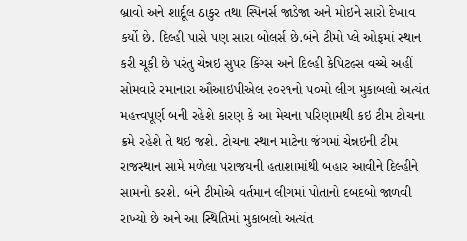બ્રાવો અને શાર્દૂલ ઠાકુર તથા સ્પિનર્સ જાડેજા અને મોઇને સારો દેખાવ કર્યો છે. દિલ્હી પાસે પણ સારા બોલર્સ છે.બંને ટીમો પ્લે ઓફમાં સ્થાન કરી ચૂકી છે પરંતુ ચેન્નઇ સુપર કિંગ્સ અને દિલ્હી કેપિટલ્સ વચ્ચે અહીં સોમવારે રમાનારા ઔઆઇપીએલ ૨૦૨૧નો ૫૦મો લીગ મુકાબલો અત્યંત મહત્ત્વપૂર્ણ બની રહેશે કારણ કે આ મેચના પરિણામથી કઇ ટીમ ટોચના ક્રમે રહેશે તે થઇ જશે. ટોચના સ્થાન માટેના જંગમાં ચેન્નઇની ટીમ રાજસ્થાન સામે મળેલા પરાજયની હતાશામાંથી બહાર આવીને દિલ્હીને સામનો કરશે. બંને ટીમોએ વર્તમાન લીગમાં પોતાનો દબદબો જાળવી રાખ્યો છે અને આ સ્થિતિમાં મુકાબલો અત્યંત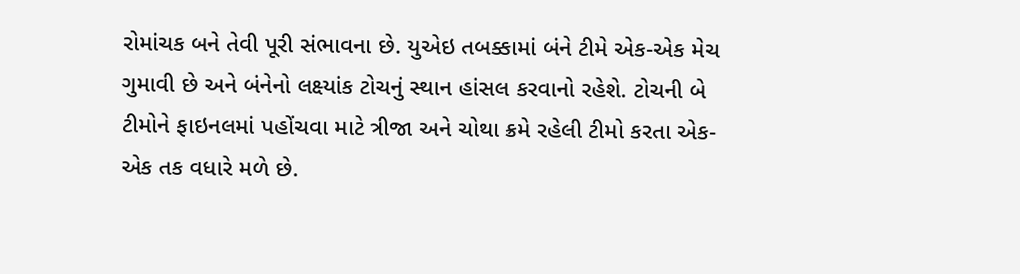રોમાંચક બને તેવી પૂરી સંભાવના છે. યુએઇ તબક્કામાં બંને ટીમે એક-એક મેચ ગુમાવી છે અને બંનેનો લક્ષ્યાંક ટોચનું સ્થાન હાંસલ કરવાનો રહેશે. ટોચની બે ટીમોને ફાઇનલમાં પહોંચવા માટે ત્રીજા અને ચોથા ક્રમે રહેલી ટીમો કરતા એક-એક તક વધારે મળે છે.